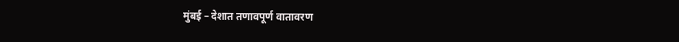मुंबई – देशात तणावपूर्ण वातावरण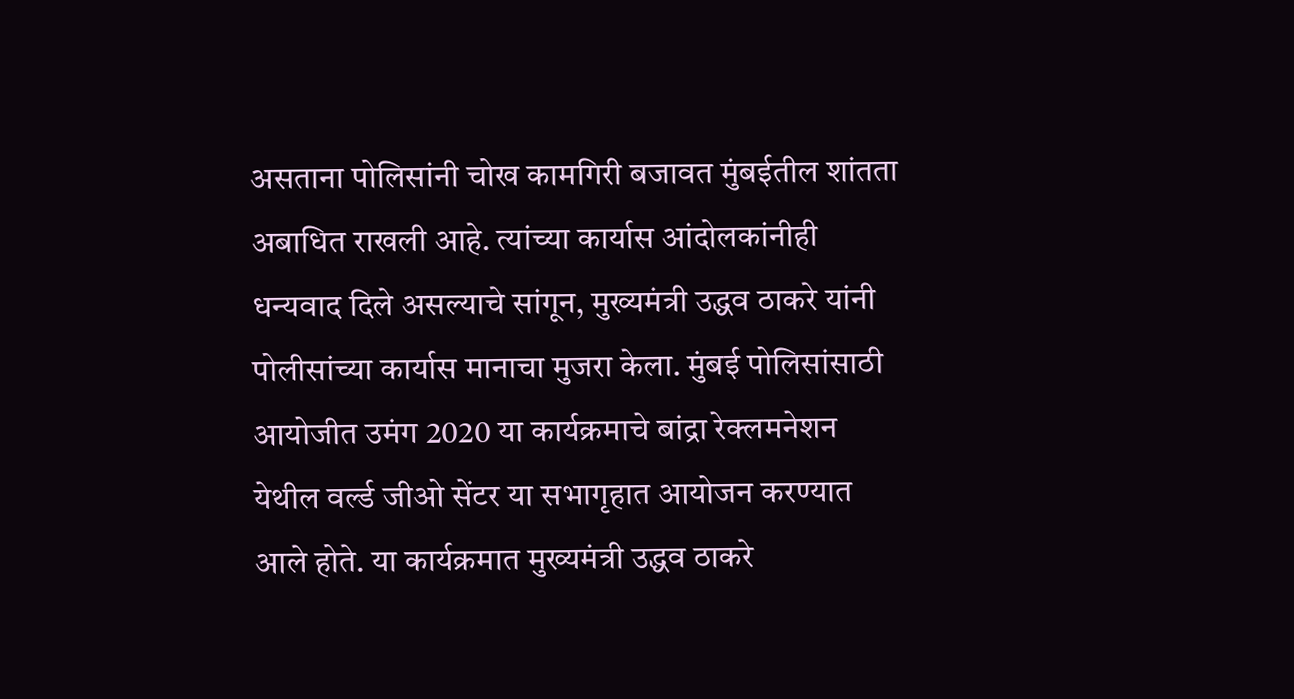असताना पोलिसांनी चोख कामगिरी बजावत मुंबईतील शांतता अबाधित राखली आहे. त्यांच्या कार्यास आंदोलकांनीही धन्यवाद दिले असल्याचे सांगून, मुख्यमंत्री उद्धव ठाकरे यांनी पोलीसांच्या कार्यास मानाचा मुजरा केला. मुंबई पोलिसांसाठी आयोजीत उमंग 2020 या कार्यक्रमाचे बांद्रा रेक्लमनेशन येथील वर्ल्ड जीओ सेंटर या सभागृहात आयोजन करण्यात आले होते. या कार्यक्रमात मुख्यमंत्री उद्धव ठाकरे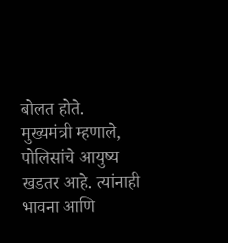बोलत होते.
मुख्यमंत्री म्हणाले, पोलिसांचे आयुष्य खडतर आहे. त्यांनाही भावना आणि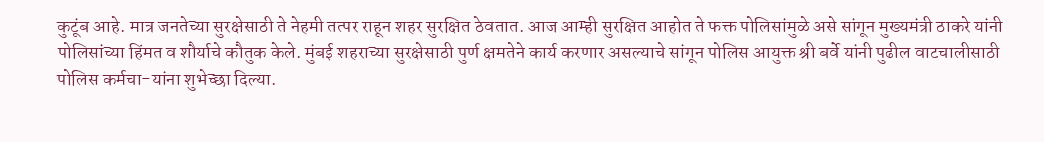कुटूंब आहे. मात्र जनतेच्या सुरक्षेसाठी ते नेहमी तत्पर राहून शहर सुरक्षित ठेवतात. आज आम्ही सुरक्षित आहोत ते फक्त पोलिसांमुळे असे सांगून मुख्यमंत्री ठाकरे यांनी पोलिसांच्या हिंमत व शौर्याचे कौतुक केले. मुंबई शहराच्या सुरक्षेसाठी पुर्ण क्षमतेने कार्य करणार असल्याचे सांगून पोलिस आयुक्त श्री बर्वे यांनी पुढील वाटचालीसाठी पोलिस कर्मचा-यांना शुभेच्छा दिल्या.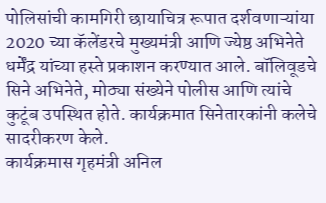पोलिसांची कामगिरी छायाचित्र रूपात दर्शवणाऱ्यांया 2020 च्या कॅलेंडरचे मुख्यमंत्री आणि ज्येष्ठ अभिनेते धर्मेंद्र यांच्या हस्ते प्रकाशन करण्यात आले. बॉलिवूडचे सिने अभिनेते, मोठ्या संख्येने पोलीस आणि त्यांचे कुटूंब उपस्थित होते. कार्यक्रमात सिनेतारकांनी कलेचे सादरीकरण केले.
कार्यक्रमास गृहमंत्री अनिल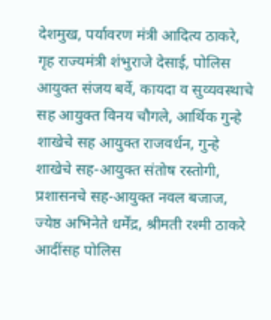देशमुख, पर्यावरण मंत्री आदित्य ठाकरे, गृह राज्यमंत्री शंभुराजे देसाई, पोलिस आयुक्त संजय बर्वे, कायदा व सुव्यवस्थाचे सह आयुक्त विनय चौगले, आर्थिक गुन्हे शाखेचे सह आयुक्त राजवर्धन, गुन्हे शाखेचे सह-आयुक्त संतोष रस्तोगी, प्रशासनचे सह-आयुक्त नवल बजाज, ज्येष्ठ अभिनेते धर्मेंद्र, श्रीमती रश्मी ठाकरे आदींसह पोलिस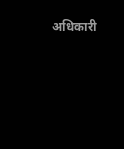अधिकारी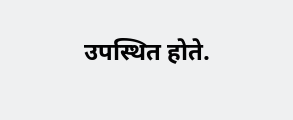उपस्थित होते.